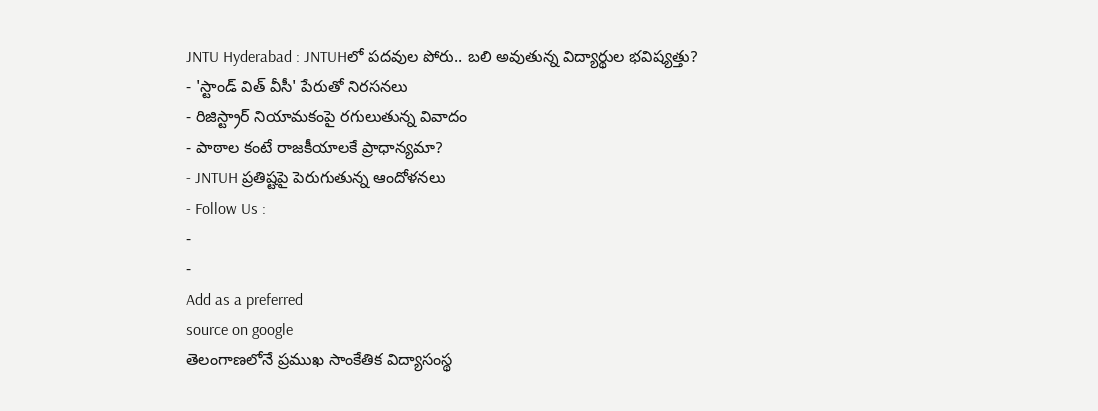JNTU Hyderabad : JNTUHలో పదవుల పోరు.. బలి అవుతున్న విద్యార్థుల భవిష్యత్తు?
- 'స్టాండ్ విత్ వీసీ' పేరుతో నిరసనలు
- రిజిస్ట్రార్ నియామకంపై రగులుతున్న వివాదం
- పాఠాల కంటే రాజకీయాలకే ప్రాధాన్యమా?
- JNTUH ప్రతిష్టపై పెరుగుతున్న ఆందోళనలు
- Follow Us :
-
-
Add as a preferred
source on google
తెలంగాణలోనే ప్రముఖ సాంకేతిక విద్యాసంస్థ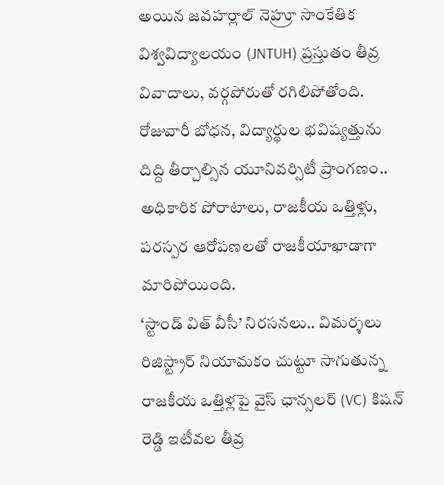అయిన జవహర్లాల్ నెహ్రూ సాంకేతిక విశ్వవిద్యాలయం (JNTUH) ప్రస్తుతం తీవ్ర వివాదాలు, వర్గపోరుతో రగిలిపోతోంది. రోజువారీ బోధన, విద్యార్థుల భవిష్యత్తును దిద్ది తీర్చాల్సిన యూనివర్సిటీ ప్రాంగణం.. అధికారిక పోరాటాలు, రాజకీయ ఒత్తిళ్లు, పరస్పర ఆరోపణలతో రాజకీయాఖాడాగా మారిపోయింది.
‘స్టాండ్ విత్ వీసీ’ నిరసనలు.. విమర్శలు
రిజిస్ట్రార్ నియామకం చుట్టూ సాగుతున్న రాజకీయ ఒత్తిళ్లపై వైస్ ఛాన్సలర్ (VC) కిషన్ రెడ్డి ఇటీవల తీవ్ర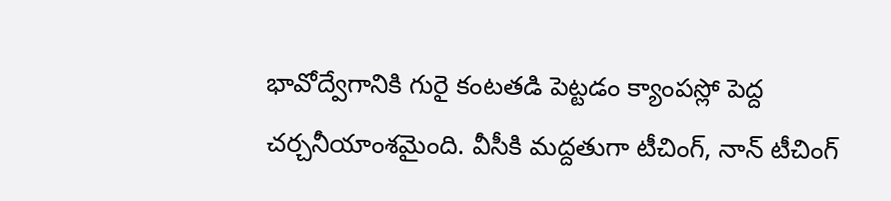భావోద్వేగానికి గురై కంటతడి పెట్టడం క్యాంపస్లో పెద్ద చర్చనీయాంశమైంది. వీసీకి మద్దతుగా టీచింగ్, నాన్ టీచింగ్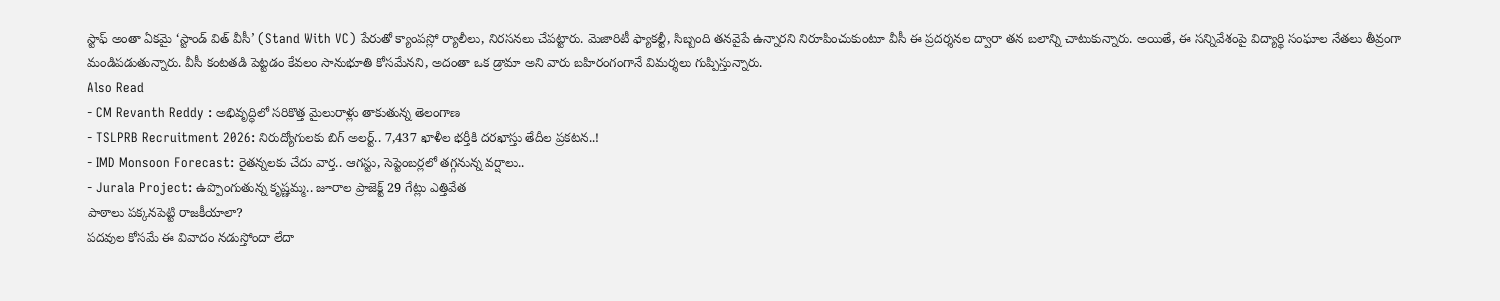స్టాఫ్ అంతా ఏకమై ‘స్టాండ్ విత్ వీసీ’ (Stand With VC) పేరుతో క్యాంపస్లో ర్యాలీలు, నిరసనలు చేపట్టారు. మెజారిటీ ఫ్యాకల్టీ, సిబ్బంది తనవైపే ఉన్నారని నిరూపించుకుంటూ వీసీ ఈ ప్రదర్శనల ద్వారా తన బలాన్ని చాటుకున్నారు. అయితే, ఈ సన్నివేశంపై విద్యార్థి సంఘాల నేతలు తీవ్రంగా మండిపడుతున్నారు. వీసీ కంటతడి పెట్టడం కేవలం సానుభూతి కోసమేనని, అదంతా ఒక డ్రామా అని వారు బహిరంగంగానే విమర్శలు గుప్పిస్తున్నారు.
Also Read
- CM Revanth Reddy : అభివృద్ధిలో సరికొత్త మైలురాళ్లు తాకుతున్న తెలంగాణ
- TSLPRB Recruitment 2026: నిరుద్యోగులకు బిగ్ అలర్ట్.. 7,437 ఖాళీల భర్తీకి దరఖాస్తు తేదీల ప్రకటన..!
- IMD Monsoon Forecast: రైతన్నలకు చేదు వార్త.. ఆగస్టు, సెప్టెంబర్లలో తగ్గనున్న వర్షాలు..
- Jurala Project: ఉప్పొంగుతున్న కృష్ణమ్మ.. జూరాల ప్రాజెక్ట్ 29 గేట్లు ఎత్తివేత
పాఠాలు పక్కనపెట్టి రాజకీయాలా?
పదవుల కోసమే ఈ వివాదం నడుస్తోందా లేదా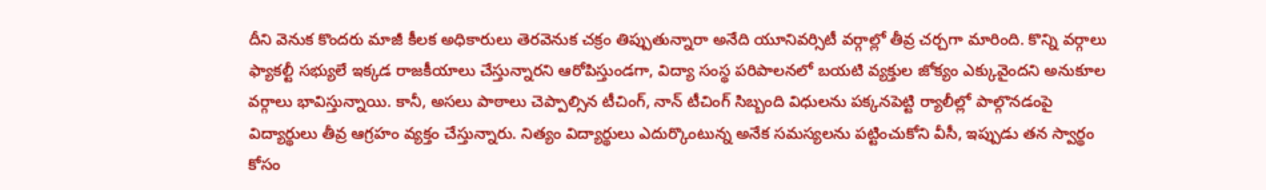దీని వెనుక కొందరు మాజీ కీలక అధికారులు తెరవెనుక చక్రం తిప్పుతున్నారా అనేది యూనివర్సిటీ వర్గాల్లో తీవ్ర చర్చగా మారింది. కొన్ని వర్గాలు ఫ్యాకల్టీ సభ్యులే ఇక్కడ రాజకీయాలు చేస్తున్నారని ఆరోపిస్తుండగా, విద్యా సంస్థ పరిపాలనలో బయటి వ్యక్తుల జోక్యం ఎక్కువైందని అనుకూల వర్గాలు భావిస్తున్నాయి. కానీ, అసలు పాఠాలు చెప్పాల్సిన టీచింగ్, నాన్ టీచింగ్ సిబ్బంది విధులను పక్కనపెట్టి ర్యాలీల్లో పాల్గొనడంపై విద్యార్థులు తీవ్ర ఆగ్రహం వ్యక్తం చేస్తున్నారు. నిత్యం విద్యార్థులు ఎదుర్కొంటున్న అనేక సమస్యలను పట్టించుకోని వీసీ, ఇప్పుడు తన స్వార్థం కోసం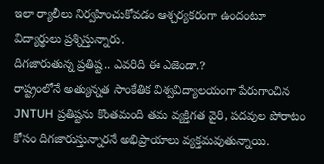ఇలా ర్యాలీలు నిర్వహించుకోవడం ఆశ్చర్యకరంగా ఉందంటూ విద్యార్థులు ప్రశ్నిస్తున్నారు.
దిగజారుతున్న ప్రతిష్ట.. ఎవరిది ఈ ఎజెండా.?
రాష్ట్రంలోనే అత్యున్నత సాంకేతిక విశ్వవిద్యాలయంగా పేరుగాంచిన JNTUH ప్రతిష్టను కొంతమంది తమ వ్యక్తిగత వైరి, పదవుల పోరాటం కోసం దిగజారుస్తున్నారనే అభిప్రాయాలు వ్యక్తమవుతున్నాయి.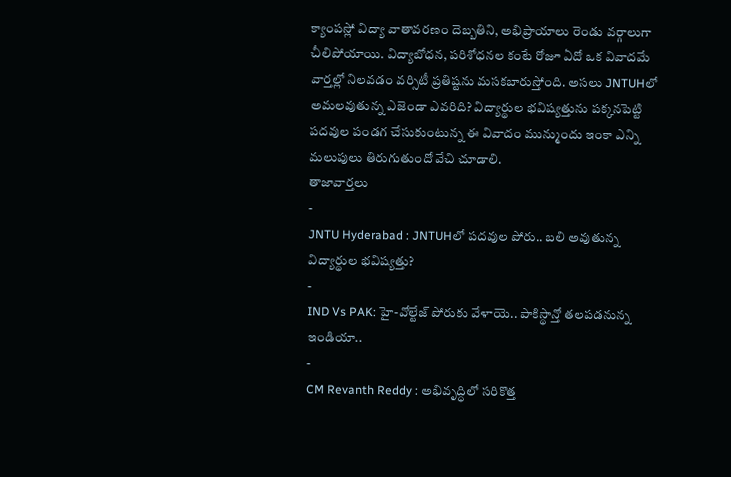క్యాంపస్లో విద్యా వాతావరణం దెబ్బతిని, అభిప్రాయాలు రెండు వర్గాలుగా చీలిపోయాయి. విద్యాబోధన, పరిశోధనల కంటే రోజూ ఏదో ఒక వివాదమే వార్తల్లో నిలవడం వర్సిటీ ప్రతిష్టను మసకబారుస్తోంది. అసలు JNTUHలో అమలవుతున్న ఎజెండా ఎవరిది? విద్యార్థుల భవిష్యత్తును పక్కనపెట్టి పదవుల పండగ చేసుకుంటున్న ఈ వివాదం మున్ముందు ఇంకా ఎన్ని మలుపులు తిరుగుతుందో వేచి చూడాలి.
తాజావార్తలు
-
JNTU Hyderabad : JNTUHలో పదవుల పోరు.. బలి అవుతున్న విద్యార్థుల భవిష్యత్తు?
-
IND Vs PAK: హై-వోల్టేజ్ పోరుకు వేళాయె.. పాకిస్థాన్తో తలపడనున్న ఇండియా..
-
CM Revanth Reddy : అభివృద్ధిలో సరికొత్త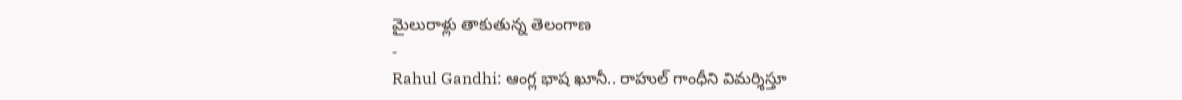మైలురాళ్లు తాకుతున్న తెలంగాణ
-
Rahul Gandhi: ఆంగ్ల భాష ఖూనీ.. రాహుల్ గాంధీని విమర్శిస్తూ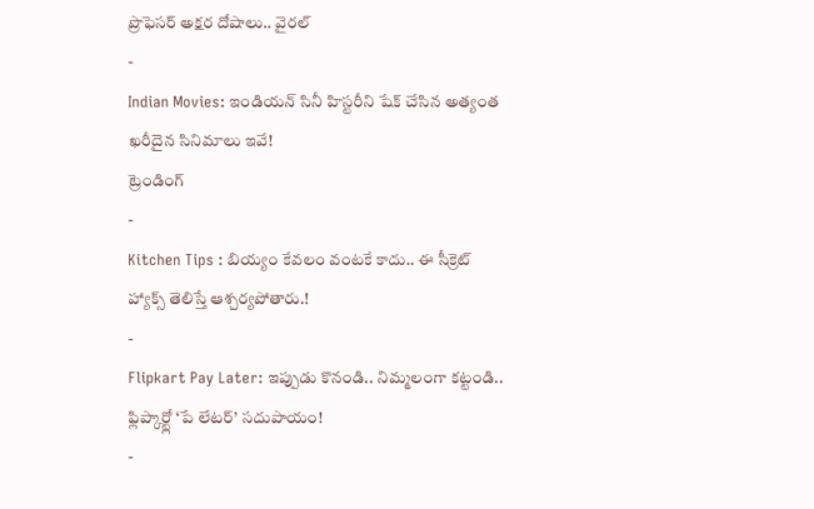ప్రొఫెసర్ అక్షర దోషాలు.. వైరల్
-
Indian Movies: ఇండియన్ సినీ హిస్టరీని షేక్ చేసిన అత్యంత ఖరీదైన సినిమాలు ఇవే!
ట్రెండింగ్
-
Kitchen Tips : బియ్యం కేవలం వంటకే కాదు.. ఈ సీక్రెట్ హ్యాక్స్ తెలిస్తే ఆశ్చర్యపోతారు.!
-
Flipkart Pay Later: ఇప్పుడు కొనండి.. నిమ్మలంగా కట్టండి.. ఫ్లిప్కార్ట్లో ‘పే లేటర్’ సదుపాయం!
-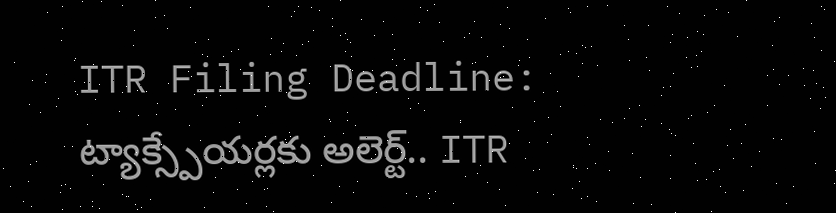ITR Filing Deadline: ట్యాక్స్పేయర్లకు అలెర్ట్.. ITR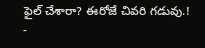ఫైల్ చేశారా? ఈరోజే చివరి గడువు.!
-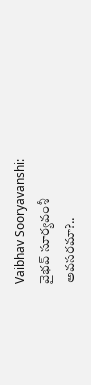Vaibhav Sooryavanshi: వైభవ్ సూర్యవంశీ అవసరమా?..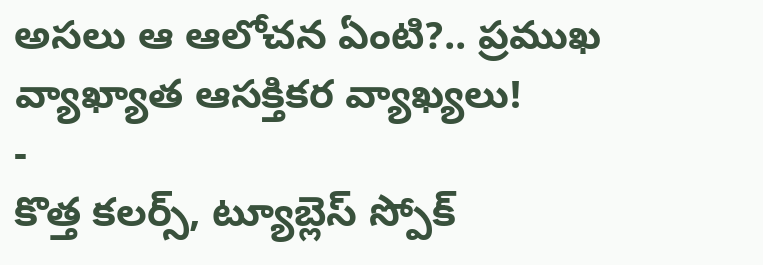అసలు ఆ ఆలోచన ఏంటి?.. ప్రముఖ వ్యాఖ్యాత ఆసక్తికర వ్యాఖ్యలు!
-
కొత్త కలర్స్, ట్యూబ్లెస్ స్పోక్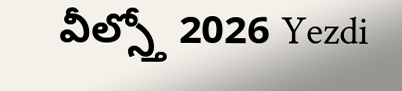వీల్స్తో 2026 Yezdi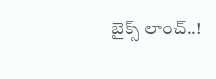బైక్స్ లాంచ్..!